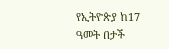የኢትዮጵያ ከ17 ዓመት በታች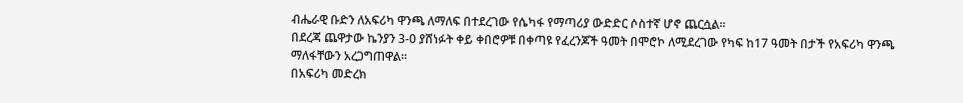ብሔራዊ ቡድን ለአፍሪካ ዋንጫ ለማለፍ በተደረገው የሴካፋ የማጣሪያ ውድድር ሶስተኛ ሆኖ ጨርሷል።
በደረጃ ጨዋታው ኬንያን 3-0 ያሸነፉት ቀይ ቀበሮዎቹ በቀጣዩ የፈረንጆች ዓመት በሞሮኮ ለሚደረገው የካፍ ከ17 ዓመት በታች የአፍሪካ ዋንጫ ማለፋቸውን አረጋግጠዋል።
በአፍሪካ መድረክ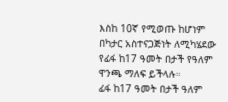እስከ 10ኛ የሚወጡ ከሆነም በካታር አስተናጋጅነት ለሚካሄደው የፊፋ ከ17 ዓመት በታች የዓለም ዋንጫ ማለፍ ይችላሉ።
ፊፋ ከ17 ዓመት በታች ዓለም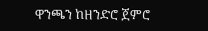ዋንጫን ከዘንድሮ ጀምሮ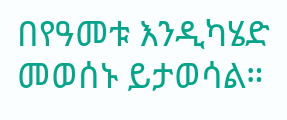በየዓመቱ እንዲካሄድ መወሰኑ ይታወሳል።